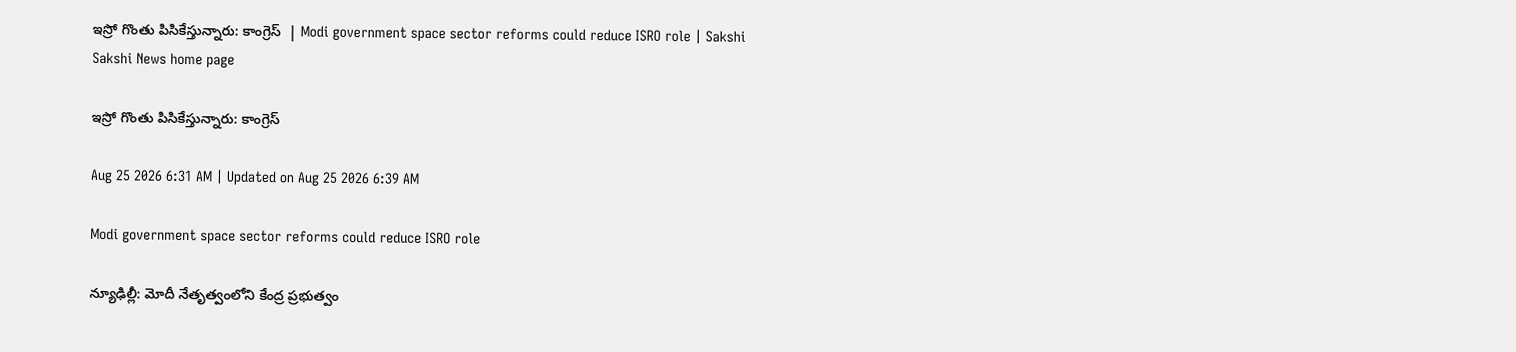ఇస్రో గొంతు పిసికేస్తున్నారు: కాంగ్రెస్‌  | Modi government space sector reforms could reduce ISRO role | Sakshi
Sakshi News home page

ఇస్రో గొంతు పిసికేస్తున్నారు: కాంగ్రెస్‌

Aug 25 2026 6:31 AM | Updated on Aug 25 2026 6:39 AM

Modi government space sector reforms could reduce ISRO role

న్యూఢిల్లీ: మోదీ నేతృత్వంలోని కేంద్ర ప్రభుత్వం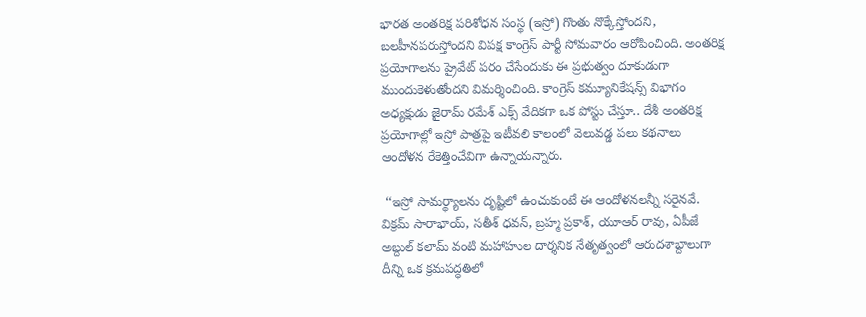భారత అంతరిక్ష పరిశోధన సంస్థ (ఇస్రో) గొంతు నొక్కేస్తోందని, బలహీనపరుస్తోందని విపక్ష కాంగ్రెస్‌ పార్టీ సోమవారం ఆరోపించింది. అంతరిక్ష ప్రయోగాలను ప్రైవేట్‌ పరం చేసేందుకు ఈ ప్రభుత్వం దూకుడుగా ముందుకెళుతోందని విమర్శించింది. కాంగ్రెస్‌ కమ్యూనికేషన్స్‌ విభాగం అధ్యక్షుడు జైరామ్‌ రమేశ్‌ ఎక్స్‌ వేదికగా ఒక పోస్టు చేస్తూ.. దేశీ అంతరిక్ష ప్రయోగాల్లో ఇస్రో పాత్రపై ఇటీవలి కాలంలో వెలువడ్డ పలు కథనాలు ఆందోళన రేకెత్తించేవిగా ఉన్నాయన్నారు.

 ‘‘ఇస్రో సామర్థ్యాలను దృష్టిలో ఉంచుకుంటే ఈ ఆందోళనలన్నీ సరైనవే. విక్రమ్‌ సారాభాయ్, సతీశ్‌ ధవన్, బ్రహ్మ ప్రకాశ్, యూఆర్‌ రావు, ఏపీజే అబ్దుల్‌ కలామ్‌ వంటి మహాహుల దార్శనిక నేతృత్వంలో ఆరుదశాబ్దాలుగా దీన్ని ఒక క్రమపద్ధతిలో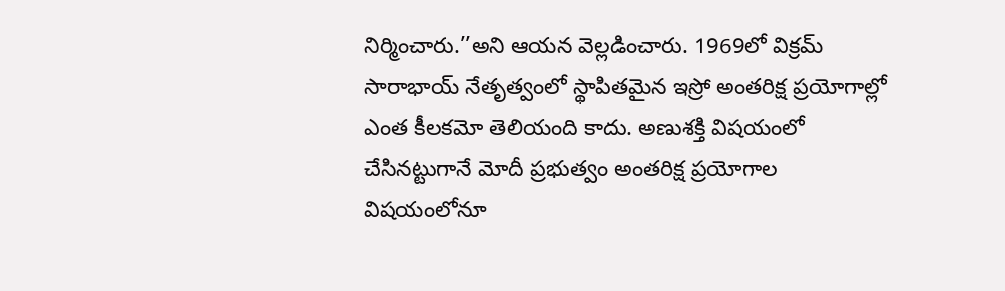నిర్మించారు.’’అని ఆయన వెల్లడించారు. 1969లో విక్రమ్‌ సారాభాయ్‌ నేతృత్వంలో స్థాపితమైన ఇస్రో అంతరిక్ష ప్రయోగాల్లో ఎంత కీలకమో తెలియంది కాదు. అణుశక్తి విషయంలో చేసినట్టుగానే మోదీ ప్రభుత్వం అంతరిక్ష ప్రయోగాల విషయంలోనూ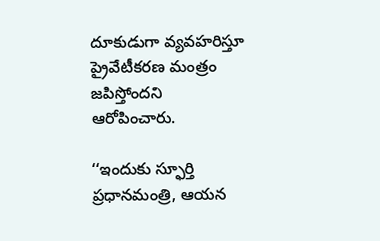దూకుడుగా వ్యవహరిస్తూ ప్రైవేటీకరణ మంత్రం జపిస్తోందని ఆరోపించారు.

‘‘ఇందుకు స్ఫూర్తి ప్రధానమంత్రి, ఆయన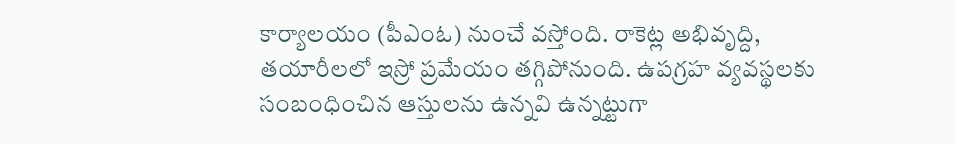కార్యాలయం (పీఎంఓ) నుంచే వస్తోంది. రాకెట్ల అభివృద్ది, తయారీలలో ఇస్రో ప్రమేయం తగ్గిపోనుంది. ఉపగ్రహ వ్యవస్థలకు సంబంధించిన ఆస్తులను ఉన్నవి ఉన్నట్టుగా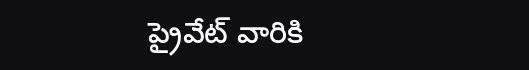ప్రైవేట్‌ వారికి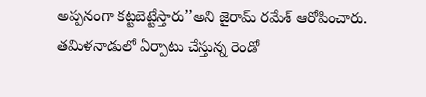అప్పనంగా కట్టబెట్టేస్తారు’’అని జైరామ్‌ రమేశ్‌ ఆరోపించారు. తమిళనాడులో ఏర్పాటు చేస్తున్న రెండో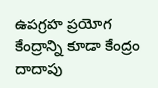ఉపగ్రహ ప్రయోగ కేంద్రాన్ని కూడా కేంద్రం దాదాపు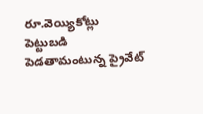రూ.వెయ్యికోట్లు పెట్టుబడి పెడతామంటున్న ప్రైవేట్‌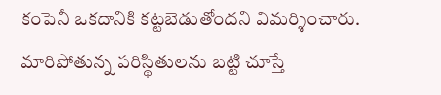కంపెనీ ఒకదానికి కట్టబెడుతోందని విమర్శించారు. మారిపోతున్న పరిస్థితులను బట్టి చూస్తే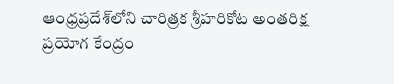ఆంధ్రప్రదేశ్‌లోని చారిత్రక శ్రీహరికోట అంతరిక్ష ప్రయోగ కేంద్రం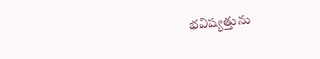భవిష్యత్తును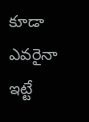కూడా ఎవరైనా ఇట్టే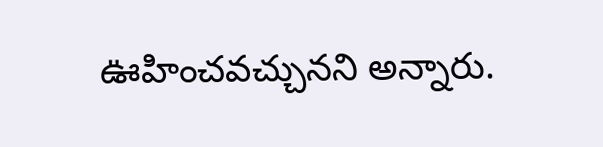ఊహించవచ్చునని అన్నారు.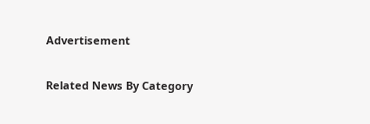Advertisement

Related News By Category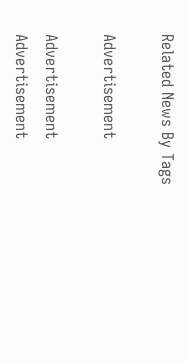Related News By Tags

Advertisement

Advertisement
Advertisement